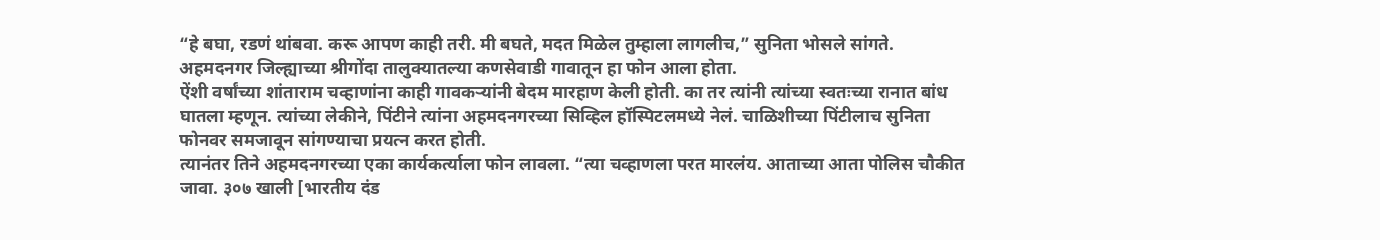“हे बघा, रडणं थांबवा. करू आपण काही तरी. मी बघते, मदत मिळेल तुम्हाला लागलीच,” सुनिता भोसले सांगते. अहमदनगर जिल्ह्याच्या श्रीगोंदा तालुक्यातल्या कणसेवाडी गावातून हा फोन आला होता.
ऐंशी वर्षांच्या शांताराम चव्हाणांना काही गावकऱ्यांनी बेदम मारहाण केली होती. का तर त्यांनी त्यांच्या स्वतःच्या रानात बांध घातला म्हणून. त्यांच्या लेकीने, पिंटीने त्यांना अहमदनगरच्या सिव्हिल हॉस्पिटलमध्ये नेलं. चाळिशीच्या पिंटीलाच सुनिता फोनवर समजावून सांगण्याचा प्रयत्न करत होती.
त्यानंतर तिने अहमदनगरच्या एका कार्यकर्त्याला फोन लावला. “त्या चव्हाणला परत मारलंय. आताच्या आता पोलिस चौकीत जावा. ३०७ खाली [भारतीय दंड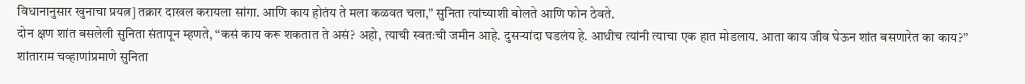विधानानुसार खुनाचा प्रयत्न] तक्रार दाखल करायला सांगा. आणि काय होतंय ते मला कळवत चला,” सुनिता त्यांच्याशी बोलते आणि फोन ठेवते.
दोन क्षण शांत बसलेली सुनिता संतापून म्हणते, “कसं काय करू शकतात ते असं? अहो, त्याची स्वतःची जमीन आहे. दुसऱ्यांदा घडलंय हे. आधीच त्यांनी त्याचा एक हात मोडलाय. आता काय जीव घेऊन शांत बसणारेत का काय?”
शांताराम चव्हाणांप्रमाणे सुनिता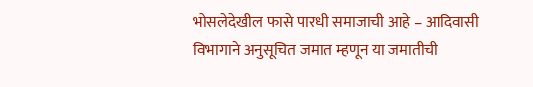भोसलेदेखील फासे पारधी समाजाची आहे – आदिवासी विभागाने अनुसूचित जमात म्हणून या जमातीची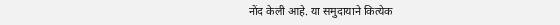नोंद केली आहे. या समुदायाने कित्येक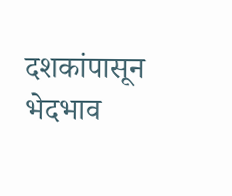दशकांपासून भेदभाव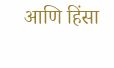आणि हिंसा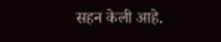सहन केली आहे.